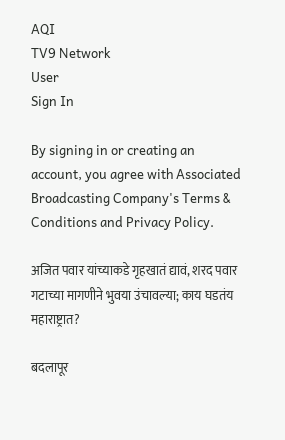AQI
TV9 Network
User
Sign In

By signing in or creating an account, you agree with Associated Broadcasting Company's Terms & Conditions and Privacy Policy.

अजित पवार यांच्याकडे गृहखातं द्यावं, शरद पवार गटाच्या मागणीने भुवया उंचावल्या; काय घडतंय महाराष्ट्रात?

बदलापूर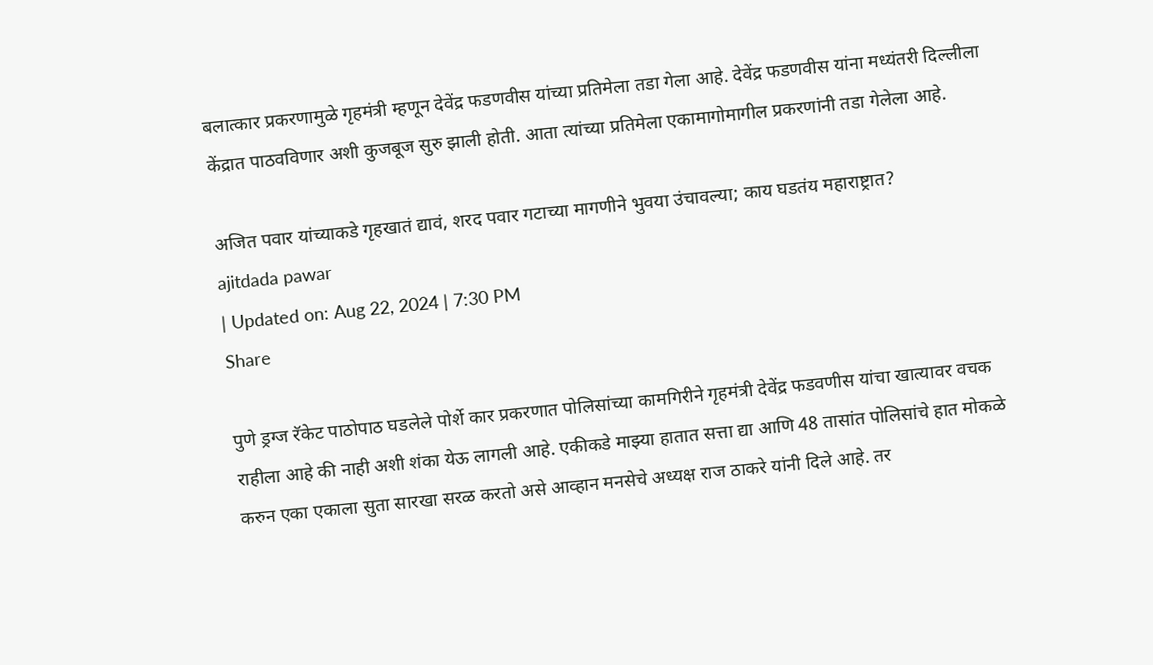बलात्कार प्रकरणामुळे गृहमंत्री म्हणून देवेंद्र फडणवीस यांच्या प्रतिमेला तडा गेला आहे. देवेंद्र फडणवीस यांना मध्यंतरी दिल्लीला केंद्रात पाठवविणार अशी कुजबूज सुरु झाली होती. आता त्यांच्या प्रतिमेला एकामागोमागील प्रकरणांनी तडा गेलेला आहे.

अजित पवार यांच्याकडे गृहखातं द्यावं, शरद पवार गटाच्या मागणीने भुवया उंचावल्या; काय घडतंय महाराष्ट्रात?
ajitdada pawar
| Updated on: Aug 22, 2024 | 7:30 PM
Share

पुणे ड्रग्ज रॅकेट पाठोपाठ घडलेले पोर्शे कार प्रकरणात पोलिसांच्या कामगिरीने गृहमंत्री देवेंद्र फडवणीस यांचा खात्यावर वचक राहीला आहे की नाही अशी शंका येऊ लागली आहे. एकीकडे माझ्या हातात सत्ता द्या आणि 48 तासांत पोलिसांचे हात मोकळे करुन एका एकाला सुता सारखा सरळ करतो असे आव्हान मनसेचे अध्यक्ष राज ठाकरे यांनी दिले आहे. तर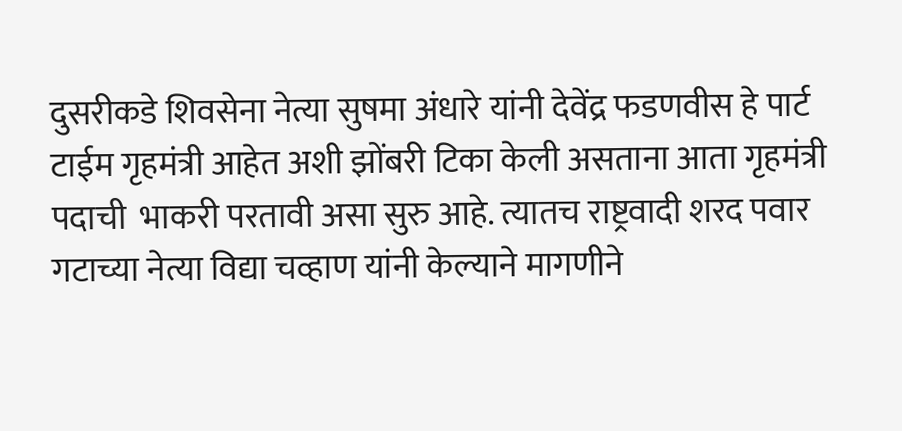दुसरीकडे शिवसेना नेत्या सुषमा अंधारे यांनी देवेंद्र फडणवीस हे पार्ट टाईम गृहमंत्री आहेत अशी झोंबरी टिका केली असताना आता गृहमंत्री पदाची  भाकरी परतावी असा सुरु आहे. त्यातच राष्ट्रवादी शरद पवार गटाच्या नेत्या विद्या चव्हाण यांनी केल्याने मागणीने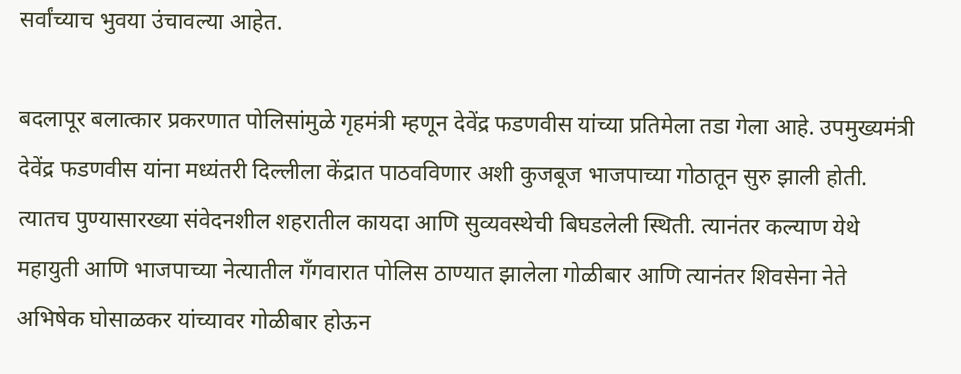सर्वांच्याच भुवया उंचावल्या आहेत.

बदलापूर बलात्कार प्रकरणात पोलिसांमुळे गृहमंत्री म्हणून देवेंद्र फडणवीस यांच्या प्रतिमेला तडा गेला आहे. उपमुख्यमंत्री देवेंद्र फडणवीस यांना मध्यंतरी दिल्लीला केंद्रात पाठवविणार अशी कुजबूज भाजपाच्या गोठातून सुरु झाली होती. त्यातच पुण्यासारख्या संवेदनशील शहरातील कायदा आणि सुव्यवस्थेची बिघडलेली स्थिती. त्यानंतर कल्याण येथे महायुती आणि भाजपाच्या नेत्यातील गॅंगवारात पोलिस ठाण्यात झालेला गोळीबार आणि त्यानंतर शिवसेना नेते अभिषेक घोसाळकर यांच्यावर गोळीबार होऊन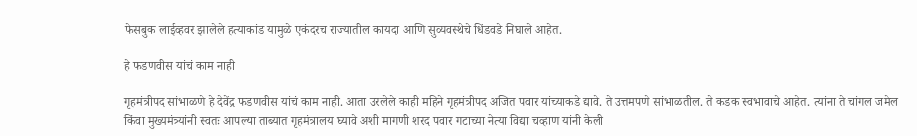फेसबुक लाईव्हवर झालेले हत्याकांड यामुळे एकंदरच राज्यातील कायदा आणि सुव्यवस्थेचे धिंडवडे निघाले आहेत.

हे फडणवीस यांचं काम नाही

गृहमंत्रीपद सांभाळणे हे देवेंद्र फडणवीस यांचं काम नाही. आता उरलेले काही महिने गृहमंत्रीपद अजित पवार यांच्याकडे द्यावे. ते उत्तमपणे सांभाळतील. ते कडक स्वभावाचे आहेत. त्यांना ते चांगल जमेल किंवा मुख्यमंत्र्यांनी स्वतः आपल्या ताब्यात गृहमंत्रालय घ्यावे अशी मागणी शरद पवार गटाच्या नेत्या विद्या चव्हाण यांनी केली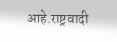आहे.राष्ट्रवादी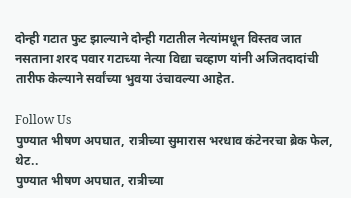दोन्ही गटात फुट झाल्याने दोन्ही गटातील नेत्यांमधून विस्तव जात नसताना शरद पवार गटाच्या नेत्या विद्या चव्हाण यांनी अजितदादांची तारीफ केल्याने सर्वांच्या भुवया उंचावल्या आहेत.

Follow Us
पुण्यात भीषण अपघात, रात्रीच्या सुमारास भरधाव कंटेनरचा ब्रेक फेल, थेट..
पुण्यात भीषण अपघात, रात्रीच्या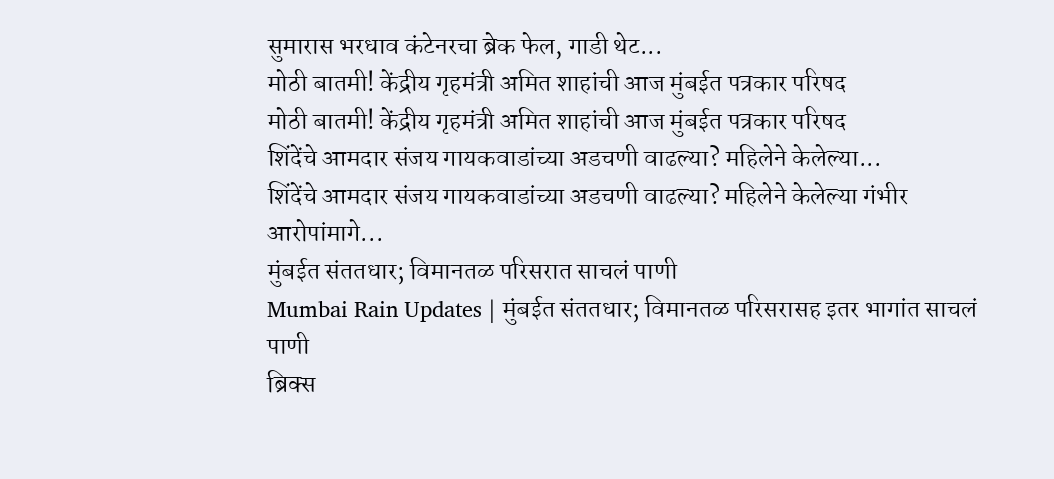सुमारास भरधाव कंटेनरचा ब्रेक फेल, गाडी थेट...
मोठी बातमी! केंद्रीय गृहमंत्री अमित शाहांची आज मुंबईत पत्रकार परिषद
मोठी बातमी! केंद्रीय गृहमंत्री अमित शाहांची आज मुंबईत पत्रकार परिषद
शिंदेंचे आमदार संजय गायकवाडांच्या अडचणी वाढल्या? महिलेने केलेल्या...
शिंदेंचे आमदार संजय गायकवाडांच्या अडचणी वाढल्या? महिलेने केलेल्या गंभीर आरोपांमागे...
मुंबईत संततधार; विमानतळ परिसरात साचलं पाणी
Mumbai Rain Updates | मुंबईत संततधार; विमानतळ परिसरासह इतर भागांत साचलं पाणी
ब्रिक्स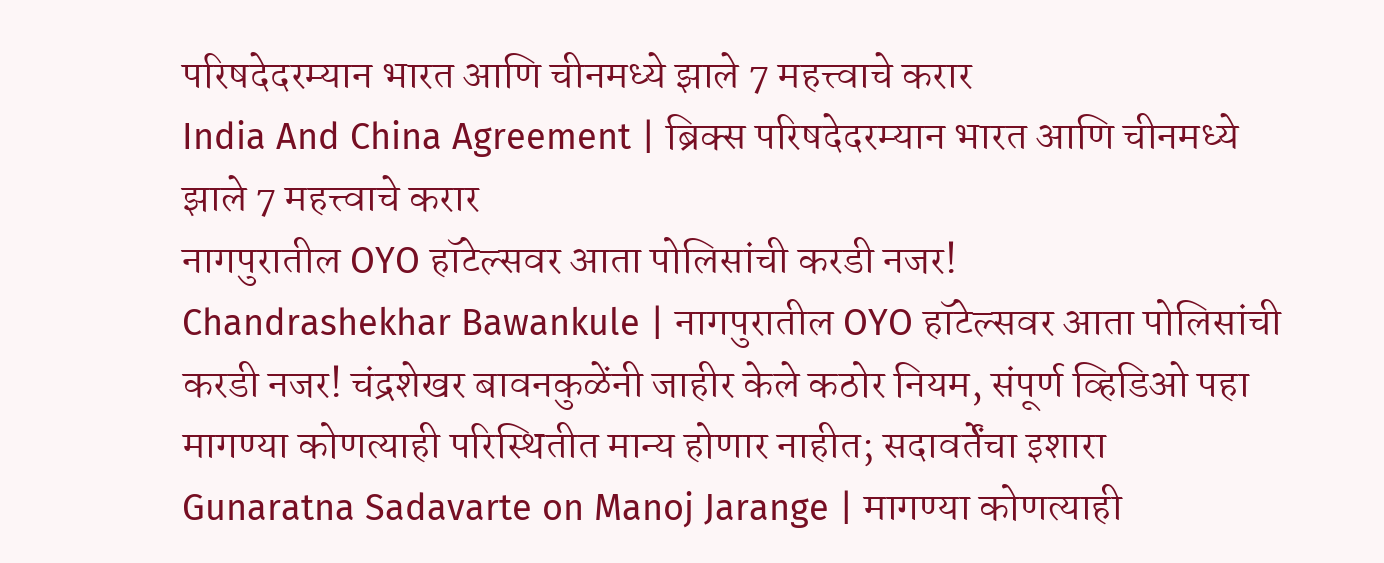परिषदेदरम्यान भारत आणि चीनमध्ये झाले 7 महत्त्वाचे करार
India And China Agreement | ब्रिक्स परिषदेदरम्यान भारत आणि चीनमध्ये झाले 7 महत्त्वाचे करार
नागपुरातील OYO हॉटेल्सवर आता पोलिसांची करडी नजर!
Chandrashekhar Bawankule | नागपुरातील OYO हॉटेल्सवर आता पोलिसांची करडी नजर! चंद्रशेखर बावनकुळेंनी जाहीर केले कठोर नियम, संपूर्ण व्हिडिओ पहा
मागण्या कोणत्याही परिस्थितीत मान्य होणार नाहीत; सदावर्तेंचा इशारा
Gunaratna Sadavarte on Manoj Jarange | मागण्या कोणत्याही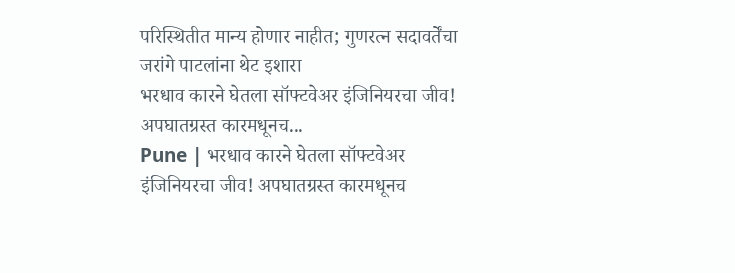परिस्थितीत मान्य होणार नाहीत; गुणरत्न सदावर्तेंचा जरांगे पाटलांना थेट इशारा
भरधाव कारने घेतला सॉफ्टवेअर इंजिनियरचा जीव! अपघातग्रस्त कारमधूनच...
Pune | भरधाव कारने घेतला सॉफ्टवेअर इंजिनियरचा जीव! अपघातग्रस्त कारमधूनच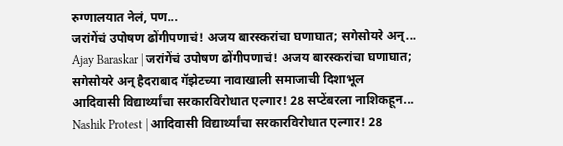रुग्णालयात नेलं, पण...
जरांगेंचं उपोषण ढोंगीपणाचं! अजय बारस्करांचा घणाघात; सगेसोयरे अन्...
Ajay Baraskar | जरांगेंचं उपोषण ढोंगीपणाचं! अजय बारस्करांचा घणाघात; सगेसोयरे अन् हैदराबाद गॅझेटच्या नावाखाली समाजाची दिशाभूल
आदिवासी विद्यार्थ्यांचा सरकारविरोधात एल्गार! 28 सप्टेंबरला नाशिकहून...
Nashik Protest | आदिवासी विद्यार्थ्यांचा सरकारविरोधात एल्गार! 28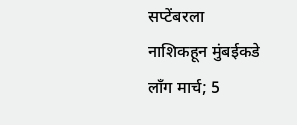सप्टेंबरला नाशिकहून मुंबईकडे लॉंग मार्च; 5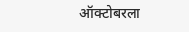ऑक्टोबरला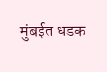मुंबईत धडक